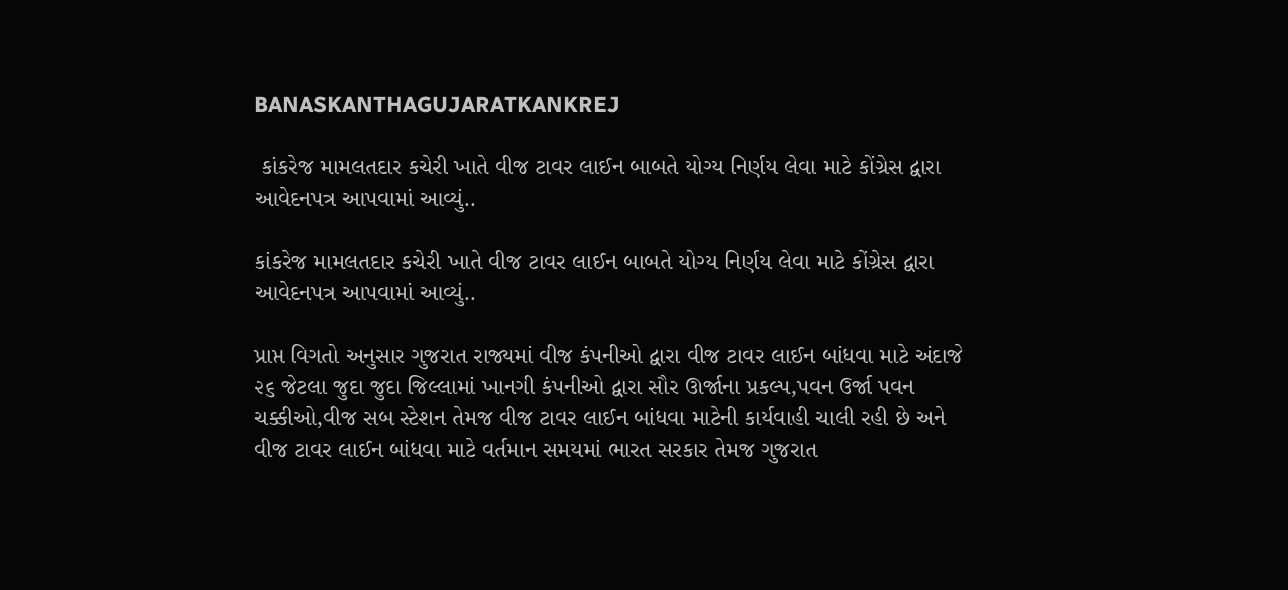BANASKANTHAGUJARATKANKREJ

 કાંકરેજ મામલતદાર કચેરી ખાતે વીજ ટાવર લાઈન બાબતે યોગ્ય નિર્ણય લેવા માટે કોંગ્રેસ દ્વારા આવેદનપત્ર આપવામાં આવ્યું..

કાંકરેજ મામલતદાર કચેરી ખાતે વીજ ટાવર લાઈન બાબતે યોગ્ય નિર્ણય લેવા માટે કોંગ્રેસ દ્વારા આવેદનપત્ર આપવામાં આવ્યું..

પ્રાપ્ત વિગતો અનુસાર ગુજરાત રાજ્યમાં વીજ કંપનીઓ દ્વારા વીજ ટાવર લાઈન બાંધવા માટે અંદાજે ૨૬ જેટલા જુદા જુદા જિલ્લામાં ખાનગી કંપનીઓ દ્વારા સૌર ઊર્જાના પ્રકલ્પ,પવન ઉર્જા પવન ચક્કીઓ,વીજ સબ સ્ટેશન તેમજ વીજ ટાવર લાઈન બાંધવા માટેની કાર્યવાહી ચાલી રહી છે અને વીજ ટાવર લાઈન બાંધવા માટે વર્તમાન સમયમાં ભારત સરકાર તેમજ ગુજરાત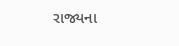રાજ્યના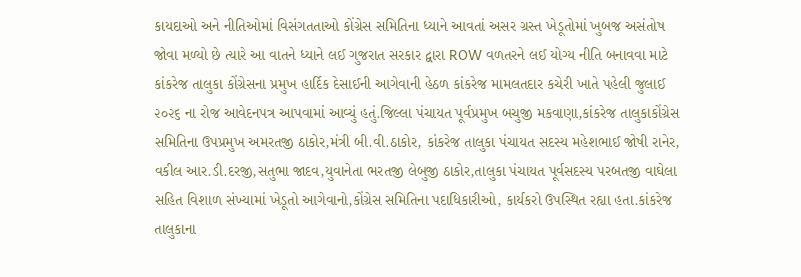કાયદાઓ અને નીતિઓમાં વિસંગતતાઓ કોંગ્રેસ સમિતિના ધ્યાને આવતાં અસર ગ્રસ્ત ખેડૂતોમાં ખુબજ અસંતોષ જોવા મળ્યો છે ત્યારે આ વાતને ધ્યાને લઈ ગુજરાત સરકાર દ્વારા ROW વળતરને લઈ યોગ્ય નીતિ બનાવવા માટે કાંકરેજ તાલુકા કોંગ્રેસના પ્રમુખ હાર્દિક દેસાઈની આગેવાની હેઠળ કાંકરેજ મામલતદાર કચેરી ખાતે પહેલી જુલાઈ ૨૦૨૬ ના રોજ આવેદનપત્ર આપવામાં આવ્યું હતું.જિલ્લા પંચાયત પૂર્વપ્રમુખ બચુજી મકવાણા,કાંકરેજ તાલુકાકોંગ્રેસ સમિતિના ઉપપ્રમુખ અમરતજી ઠાકોર,મંત્રી બી.વી.ઠાકોર, કાંકરેજ તાલુકા પંચાયત સદસ્ય મહેશભાઈ જોષી રાનેર, વકીલ આર.ડી.દરજી,સતુભા જાદવ,યુવાનેતા ભરતજી લેબુજી ઠાકોર,તાલુકા પંચાયત પૂર્વસદસ્ય પરબતજી વાઘેલા સહિત વિશાળ સંખ્યામાં ખેડૂતો આગેવાનો,કોંગ્રેસ સમિતિના પદાધિકારીઓ, કાર્યકરો ઉપસ્થિત રહ્યા હતા.કાંકરેજ તાલુકાના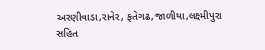અરણીવાડા,રાનેર, ફતેગઢ,જાળીયા,લક્ષ્મીપુરા સહિત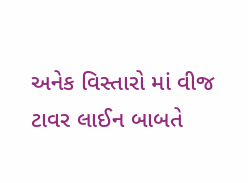અનેક વિસ્તારો માં વીજ ટાવર લાઈન બાબતે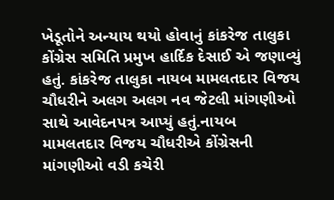ખેડૂતોને અન્યાય થયો હોવાનું કાંકરેજ તાલુકા કોંગ્રેસ સમિતિ પ્રમુખ હાર્દિક દેસાઈ એ જણાવ્યું હતું. કાંકરેજ તાલુકા નાયબ મામલતદાર વિજય ચૌધરીને અલગ અલગ નવ જેટલી માંગણીઓ સાથે આવેદનપત્ર આપ્યું હતું.નાયબ મામલતદાર વિજય ચૌધરીએ કોંગ્રેસની માંગણીઓ વડી કચેરી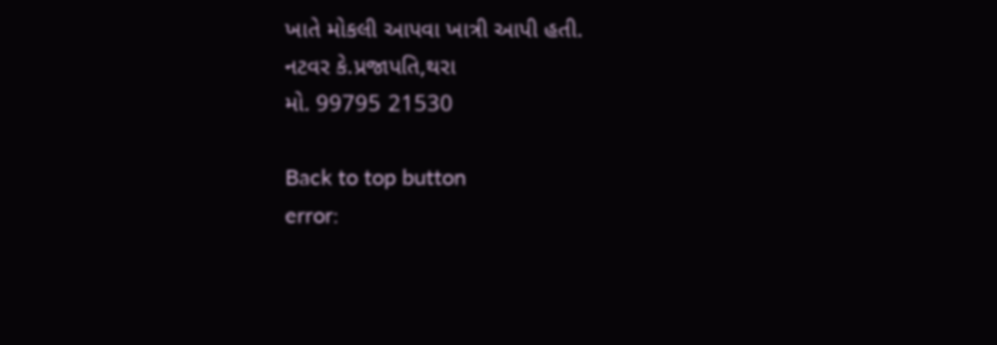ખાતે મોકલી આપવા ખાત્રી આપી હતી.
નટવર કે.પ્રજાપતિ,થરા
મો. 99795 21530

Back to top button
error: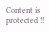Content is protected !!